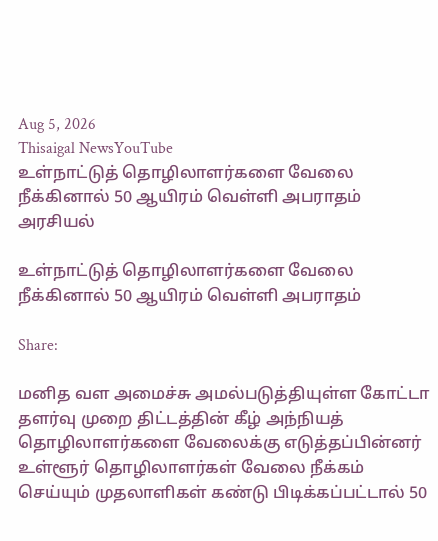Aug 5, 2026
Thisaigal NewsYouTube
உள்நாட்டுத் தொழிலாளர்களை வேலை நீக்கினால் 50 ஆயிரம் வெள்ளி அபராதம்
அரசியல்

உள்நாட்டுத் தொழிலாளர்களை வேலை நீக்கினால் 50 ஆயிரம் வெள்ளி அபராதம்

Share:

மனித வள அமைச்சு அமல்படுத்தியுள்ள கோட்டா தளர்வு முறை திட்டத்தின் கீழ் அந்நியத் தொழிலாளர்களை வேலைக்கு எடுத்தப்பின்னர் உள்ளூர் தொழிலாளர்கள் வேலை நீக்கம் செய்யும் முதலாளிகள் கண்டு பிடிக்கப்பட்டால் 50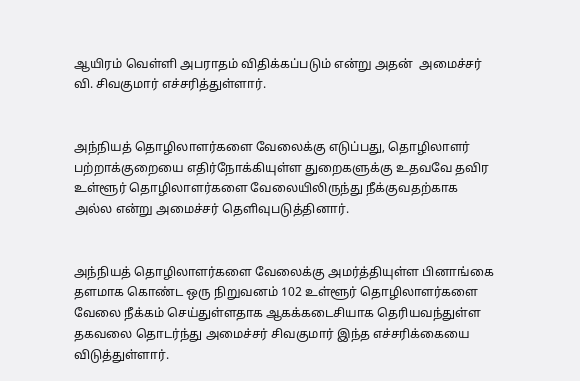ஆயிரம் வெள்ளி அபராதம் விதிக்கப்படும் என்று அதன்  அமைச்சர் வி. சிவகுமார் எச்சரித்துள்ளார்.


அந்நியத் தொழிலாளர்களை வேலைக்கு எடுப்பது, தொழிலாளர் பற்றாக்குறையை எதிர்நோக்கியுள்ள துறைகளுக்கு உதவவே தவிர உள்ளூர் தொழிலாளர்களை வேலையிலிருந்து நீக்குவதற்காக அல்ல என்று அமைச்சர் தெளிவுபடுத்தினார்.


அந்நியத் தொழிலாளர்களை வேலைக்கு அமர்த்தியுள்ள பினாங்கை தளமாக கொண்ட ஒரு நிறுவனம் 102 உள்ளூர் தொழிலாளர்களை வேலை நீக்கம் செய்துள்ளதாக ஆகக்கடைசியாக தெரியவந்துள்ள தகவலை தொடர்ந்து அமைச்சர் சிவகுமார் இந்த எச்சரிக்கையை விடுத்துள்ளார்.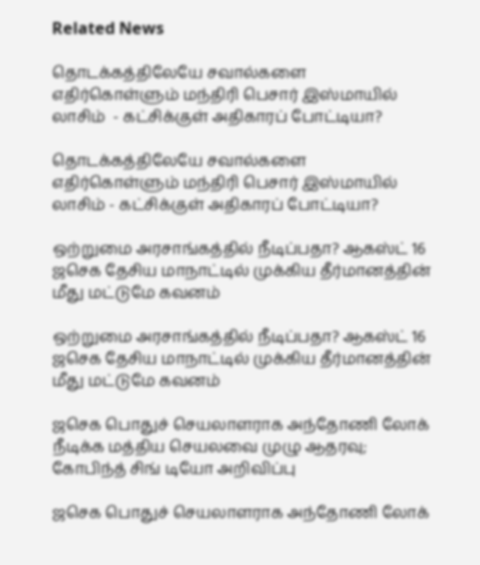Related News

தொடக்கத்திலேயே சவால்களை எதிர்கொள்ளும் மந்திரி பெசார் இஸ்மாயில் லாசிம்  - கட்சிக்குள் அதிகாரப் போட்டியா?

தொடக்கத்திலேயே சவால்களை எதிர்கொள்ளும் மந்திரி பெசார் இஸ்மாயில் லாசிம் - கட்சிக்குள் அதிகாரப் போட்டியா?

ஒற்றுமை அரசாங்கத்தில் நீடிப்பதா? ஆகஸ்ட் 16 ஜசெக தேசிய மாநாட்டில் முக்கிய தீர்மானத்தின் மீது மட்டுமே கவனம்

ஒற்றுமை அரசாங்கத்தில் நீடிப்பதா? ஆகஸ்ட் 16 ஜசெக தேசிய மாநாட்டில் முக்கிய தீர்மானத்தின் மீது மட்டுமே கவனம்

ஜசெக பொதுச் செயலாளராக அந்தோணி லோக் நீடிக்க மத்திய செயலவை முழு ஆதரவு; கோபிந்த் சிங் டியோ அறிவிப்பு

ஜசெக பொதுச் செயலாளராக அந்தோணி லோக்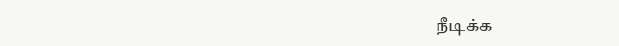நீடிக்க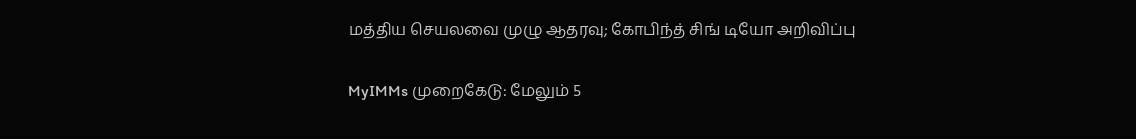மத்திய செயலவை முழு ஆதரவு; கோபிந்த் சிங் டியோ அறிவிப்பு

MyIMMs முறைகேடு: மேலும் 5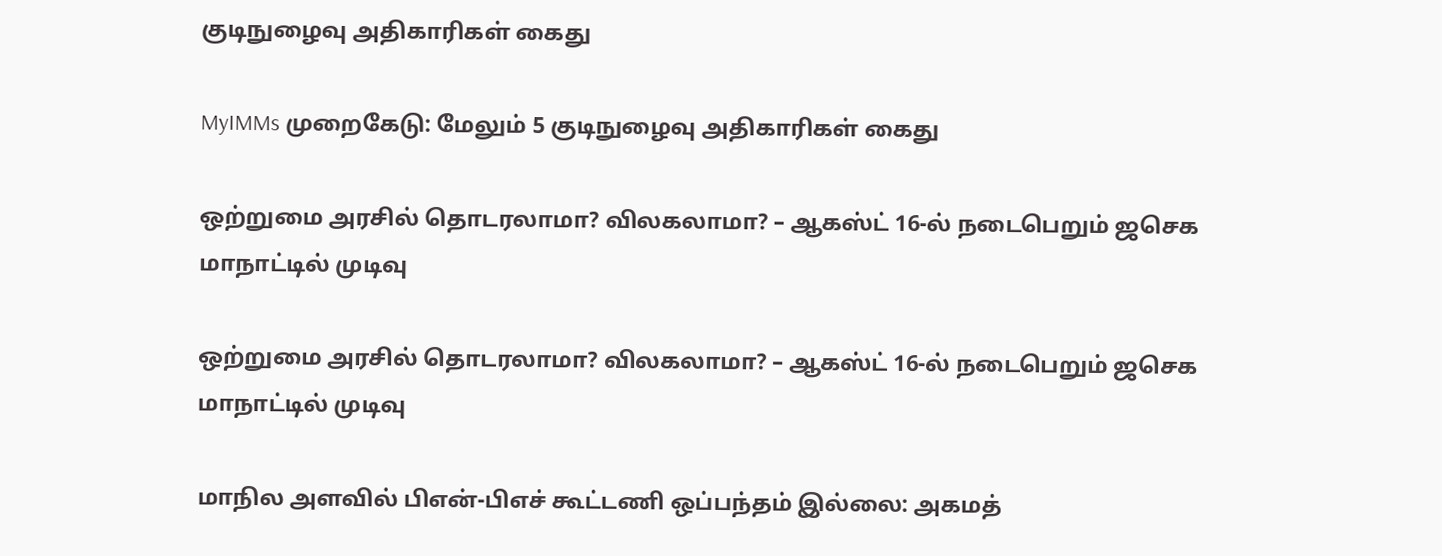குடிநுழைவு அதிகாரிகள் கைது

MyIMMs முறைகேடு: மேலும் 5 குடிநுழைவு அதிகாரிகள் கைது

ஒற்றுமை அரசில் தொடரலாமா? விலகலாமா? – ஆகஸ்ட் 16-ல் நடைபெறும் ஜசெக மாநாட்டில் முடிவு

ஒற்றுமை அரசில் தொடரலாமா? விலகலாமா? – ஆகஸ்ட் 16-ல் நடைபெறும் ஜசெக மாநாட்டில் முடிவு

மாநில அளவில் பிஎன்-பிஎச் கூட்டணி ஒப்பந்தம் இல்லை: அகமத்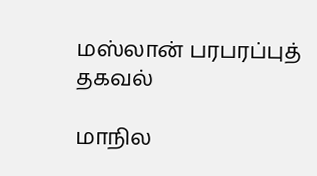மஸ்லான் பரபரப்புத் தகவல்

மாநில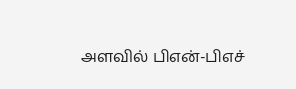அளவில் பிஎன்-பிஎச்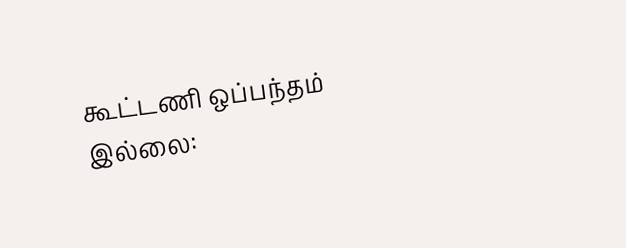கூட்டணி ஒப்பந்தம் இல்லை: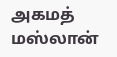அகமத் மஸ்லான்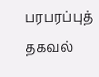பரபரப்புத் தகவல்